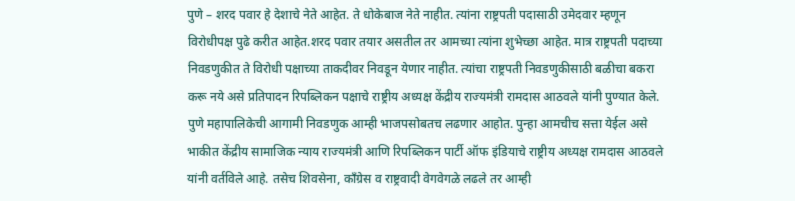पुणे – शरद पवार हे देशाचे नेते आहेत. ते धोकेबाज नेते नाहीत. त्यांना राष्ट्रपती पदासाठी उमेदवार म्हणून विरोधीपक्ष पुढे करीत आहेत.शरद पवार तयार असतील तर आमच्या त्यांना शुभेच्छा आहेत. मात्र राष्ट्रपती पदाच्या निवडणुकीत ते विरोधी पक्षाच्या ताकदीवर निवडून येणार नाहीत. त्यांचा राष्ट्रपती निवडणुकीसाठी बळीचा बकरा करू नये असे प्रतिपादन रिपब्लिकन पक्षाचे राष्ट्रीय अध्यक्ष केंद्रीय राज्यमंत्री रामदास आठवले यांनी पुण्यात केले.
पुणे महापालिकेची आगामी निवडणुक आम्ही भाजपसोबतच लढणार आहोत. पुन्हा आमचीच सत्ता येईल असे भाकीत केंद्रीय सामाजिक न्याय राज्यमंत्री आणि रिपब्लिकन पार्टी ऑफ इंडियाचे राष्ट्रीय अध्यक्ष रामदास आठवले यांनी वर्तविले आहे. तसेच शिवसेना, काँग्रेस व राष्ट्रवादी वेगवेगळे लढले तर आम्ही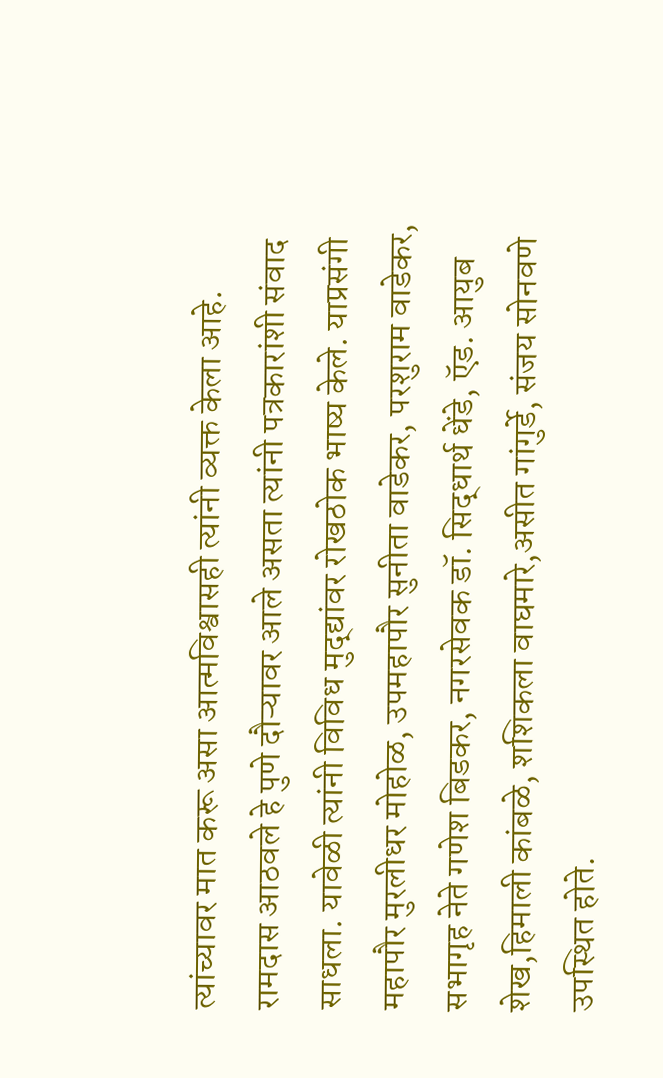त्यांच्यावर मात करू असा आत्मविश्वासही त्यांनी व्यक्त केला आहे.
रामदास आठवले हे पुणे दौऱ्यावर आले असता त्यांनी पत्रकारांशी संवाद साधला. यावेळी त्यांनी विविध मुद्द्यांवर रोखठोक भाष्य केले. याप्रसंगी महापौर मुरलीधर मोहोळ, उपमहापौर सुनीता वाडेकर, परशुराम वाडेकर, सभागृह नेते गणेश बिडकर, नगरसेवक डॉ. सिद्धार्थ धेंडे, ऍड. आयुब शेख,हिमाली कांबळे, शशिकला वाघमारे,असीत गांगुर्डे, संजय सोनवणे उपस्थित होते.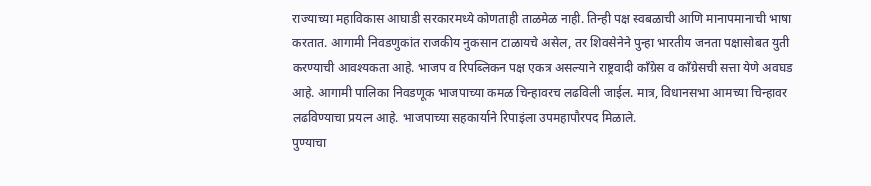राज्याच्या महाविकास आघाडी सरकारमध्ये कोणताही ताळमेळ नाही. तिन्ही पक्ष स्वबळाची आणि मानापमानाची भाषा करतात. आगामी निवडणुकांत राजकीय नुकसान टाळायचे असेल, तर शिवसेनेने पुन्हा भारतीय जनता पक्षासोबत युती करण्याची आवश्यकता आहे. भाजप व रिपब्लिकन पक्ष एकत्र असल्याने राष्ट्रवादी काँग्रेस व काँग्रेसची सत्ता येणे अवघड आहे. आगामी पालिका निवडणूक भाजपाच्या कमळ चिन्हावरच लढविली जाईल. मात्र, विधानसभा आमच्या चिन्हावर लढविण्याचा प्रयत्न आहे. भाजपाच्या सहकार्याने रिपाइंला उपमहापौरपद मिळाले.
पुण्याचा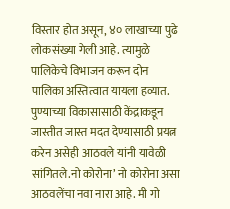विस्तार होत असून, ४० लाखाच्या पुढे लोकसंख्या गेली आहे. त्यामुळे पालिकेचे विभाजन करून दोन पालिका अस्तित्वात यायला हव्यात. पुण्याच्या विकासासाठी केंद्राकडून जास्तीत जास्त मदत देण्यासाठी प्रयत्न करेन असेही आठवले यांनी यावेळी सांगितले.नो कोरोना’ नो कोरोना असा आठवलेंचा नवा नारा आहे. मी गो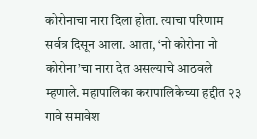कोरोनाचा नारा दिला होता. त्याचा परिणाम सर्वत्र दिसून आला. आता, ‘नो कोरोना नो कोरोना’चा नारा देत असल्याचे आठवले म्हणाले. महापालिका करापालिकेच्या हद्दीत २३ गावे समावेश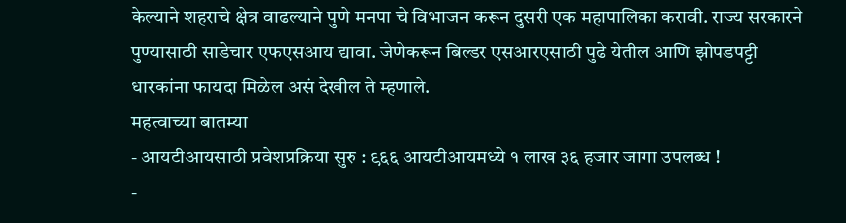केल्याने शहराचे क्षेत्र वाढल्याने पुणे मनपा चे विभाजन करून दुसरी एक महापालिका करावी. राज्य सरकारने पुण्यासाठी साडेचार एफएसआय द्यावा. जेणेकरून बिल्डर एसआरएसाठी पुढे येतील आणि झोपडपट्टी धारकांना फायदा मिळेल असं देखील ते म्हणाले.
महत्वाच्या बातम्या
- आयटीआयसाठी प्रवेशप्रक्रिया सुरु : ९६६ आयटीआयमध्ये १ लाख ३६ हजार जागा उपलब्ध !
-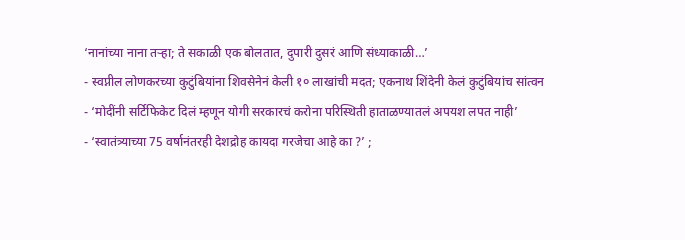‘नानांच्या नाना तऱ्हा; ते सकाळी एक बोलतात, दुपारी दुसरं आणि संध्याकाळी…’
- स्वप्नील लोणकरच्या कुटुंबियांना शिवसेनेनं केली १० लाखांची मदत; एकनाथ शिंदेनी केलं कुटुंबियांच सांत्वन
- ‘मोदींनी सर्टिफिकेट दिलं म्हणून योगी सरकारचं करोना परिस्थिती हाताळण्यातलं अपयश लपत नाही’
- ‘स्वातंत्र्याच्या 75 वर्षानंतरही देशद्रोह कायदा गरजेचा आहे का ?’ ;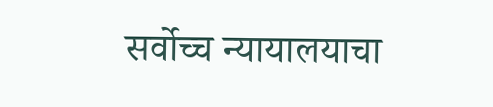सर्वोच्च न्यायालयाचा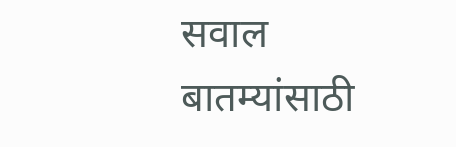सवाल
बातम्यांसाठी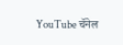YouTube चॅनेल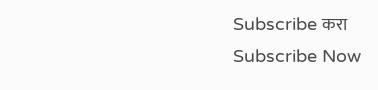Subscribe करा
Subscribe Now